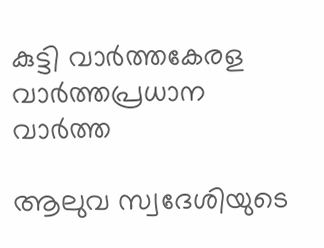കുട്ടി വാർത്തകേരള വാർത്തപ്രധാന വാർത്ത

ആലുവ സ്വദേശിയുടെ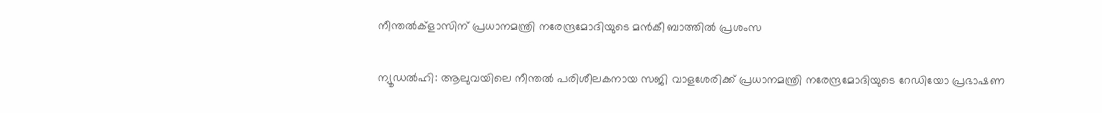നീന്തൽക്ളാസിന് പ്രധാനമന്ത്രി നരേന്ദ്രമോദിയുടെ മൻകീ ബാത്തിൽ പ്രശംസ

ന്യൂഡൽഹി: ആലുവയിലെ നീന്തൽ പരിശീലകനായ സജി വാളശേരിക്ക് പ്രധാനമന്ത്രി നരേന്ദ്രമോദിയുടെ റേഡിയോ പ്രഭാഷണ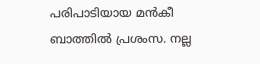പരിപാടിയായ മൻകീ ബാത്തിൽ പ്രശംസ. നല്ല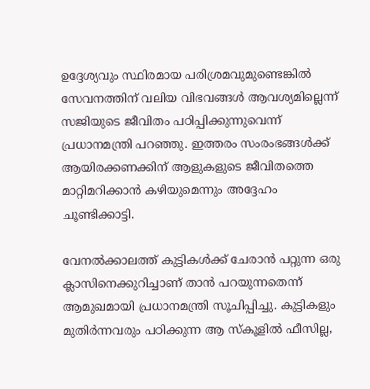ഉദ്ദേശ്യവും സ്ഥിരമായ പരിശ്രമവുമുണ്ടെങ്കിൽ സേവനത്തിന് വലിയ വിഭവങ്ങൾ ആവശ്യമില്ലെന്ന് സജിയുടെ ജീവിതം പഠിപ്പിക്കുന്നുവെന്ന് പ്രധാനമന്ത്രി പറഞ്ഞു. ഇത്തരം സംരംഭങ്ങൾക്ക് ആയിരക്കണക്കിന് ആളുകളുടെ ജീവിതത്തെ മാറ്റിമറിക്കാൻ കഴിയുമെന്നും അദ്ദേഹം ചൂണ്ടിക്കാട്ടി.

വേനൽക്കാലത്ത് കുട്ടികൾക്ക് ചേരാൻ പറ്റുന്ന ഒരു ക്ലാസിനെക്കുറിച്ചാണ് താൻ പറയുന്നതെന്ന് ആമുഖമായി പ്രധാനമന്ത്രി സൂചിപ്പിച്ചു. കുട്ടികളും മുതിർന്നവരും പഠിക്കുന്ന ആ സ്കൂളിൽ ഫീസില്ല,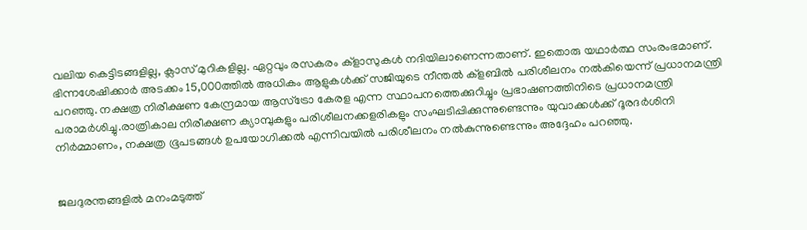വലിയ കെട്ടിടങ്ങളില്ല, ക്ലാസ് മുറികളില്ല. ഏറ്റവും രസകരം ക്ളാസുകൾ നദിയിലാണെന്നതാണ്. ഇതൊരു യഥാർത്ഥ സംരംഭമാണ്. ഭിന്നശേഷിക്കാർ അടക്കം 15,000ത്തിൽ അധികം ആളുകൾക്ക് സജിയുടെ നീന്തൽ ക്ളബിൽ പരിശീലനം നൽകിയെന്ന് പ്രധാനമന്ത്രി പറഞ്ഞു. നക്ഷത്ര നിരീക്ഷണ കേന്ദ്രമായ ആസ്ട്രോ കേരള എന്ന സ്ഥാപനത്തെക്കുറിച്ചും പ്രഭാഷണത്തിനിടെ പ്രധാനമന്ത്രി പരാമർശിച്ചു.രാത്രികാല നിരീക്ഷണ ക്യാമ്പുകളും പരിശീലനക്കളരികളും സംഘടിപ്പിക്കുന്നുണ്ടെന്നും യുവാക്കൾക്ക് ദൂരദർശിനി നിർമ്മാണം, നക്ഷത്ര ഭൂപടങ്ങൾ ഉപയോഗിക്കൽ എന്നിവയിൽ പരിശീലനം നൽകുന്നുണ്ടെന്നും അദ്ദേഹം പറഞ്ഞു.


ജലദുരന്തങ്ങളിൽ മനംമടുത്ത്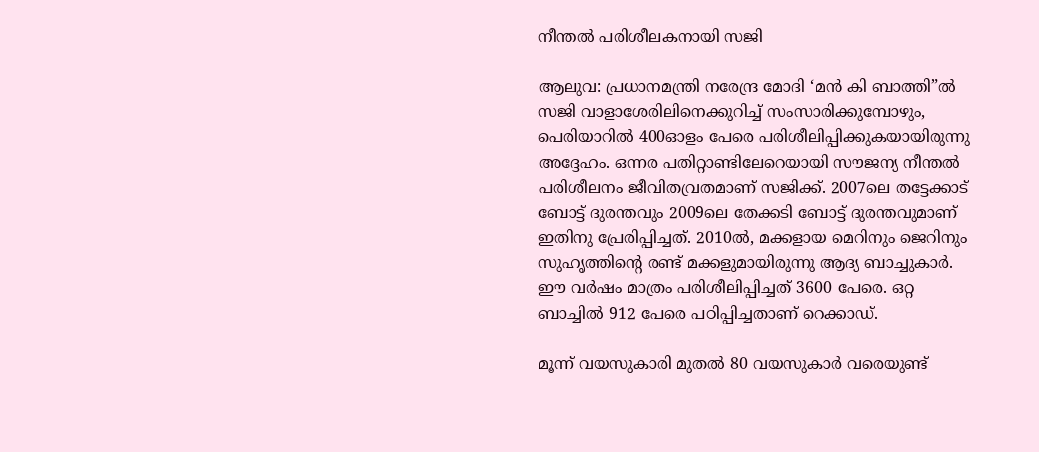നീന്തൽ പരിശീലകനായി സജി

ആലുവ: പ്രധാനമന്ത്രി നരേന്ദ്ര മോദി ‘മൻ കി ബാത്തി”ൽ സജി വാളാശേരിലിനെക്കുറിച്ച് സംസാരിക്കുമ്പോഴും, പെരിയാറിൽ 400ഓളം പേരെ പരിശീലിപ്പിക്കുകയായിരുന്നു അദ്ദേഹം. ഒന്നര പതിറ്റാണ്ടിലേറെയായി സൗജന്യ നീന്തൽ പരിശീലനം ജീവിതവ്രതമാണ് സജിക്ക്. 2007ലെ തട്ടേക്കാട് ബോട്ട് ദുരന്തവും 2009ലെ തേക്കടി ബോട്ട് ദുരന്തവുമാണ് ഇതിനു പ്രേരിപ്പിച്ചത്. 2010ൽ, മക്കളായ മെറിനും ജെറിനും സുഹൃത്തിന്റെ രണ്ട് മക്കളുമായിരുന്നു ആദ്യ ബാച്ചുകാർ.
ഈ വർഷം മാത്രം പരിശീലിപ്പിച്ചത് 3600 പേരെ. ഒറ്റ ബാച്ചിൽ 912 പേരെ പഠിപ്പിച്ചതാണ് റെക്കാഡ്.

മൂന്ന് വയസുകാരി മുതൽ 80 വയസുകാർ വരെയുണ്ട്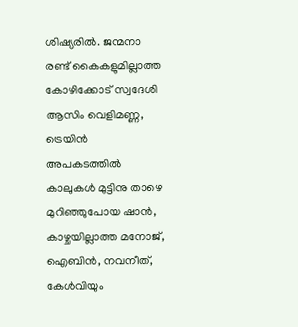ശിഷ്യരിൽ. ജന്മനാ രണ്ട് കൈകളുമില്ലാത്ത കോഴിക്കോട് സ്വദേശി ആസിം വെളിമണ്ണ, ട്രെയിൻ അപകടത്തിൽ കാലുകൾ മുട്ടിനു താഴെ മുറിഞ്ഞുപോയ ഷാൻ, കാഴ്ചയില്ലാത്ത മനോജ്, ഐബിൻ, നവനീത്, കേൾവിയും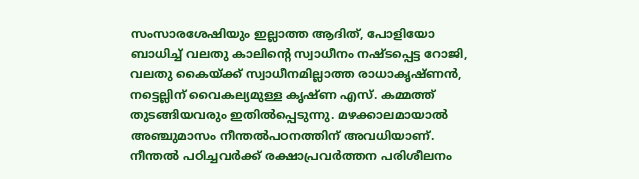സംസാരശേഷിയും ഇല്ലാത്ത ആദിത്, പോളിയോ ബാധിച്ച് വലതു കാലിന്റെ സ്വാധീനം നഷ്ടപ്പെട്ട റോജി, വലതു കൈയ്ക്ക് സ്വാധീനമില്ലാത്ത രാധാകൃഷ്ണൻ, നട്ടെല്ലിന് വൈകല്യമുള്ള കൃഷ്ണ എസ്. കമ്മത്ത് തുടങ്ങിയവരും ഇതിൽപ്പെടുന്നു. മഴക്കാലമായാൽ അഞ്ചുമാസം നീന്തൽപഠനത്തിന് അവധിയാണ്. നീന്തൽ പഠിച്ചവർക്ക് രക്ഷാപ്രവർത്തന പരിശീലനം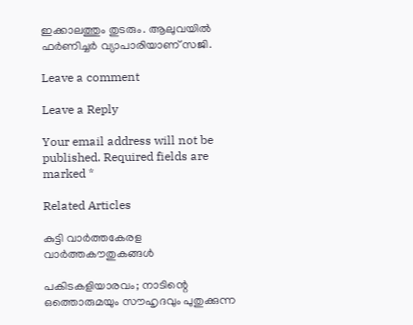ഇക്കാലത്തും തുടരും. ആലുവയിൽ ഫർണിച്ചർ വ്യാപാരിയാണ് സജി.

Leave a comment

Leave a Reply

Your email address will not be published. Required fields are marked *

Related Articles

കുട്ടി വാർത്തകേരള വാർത്തകൗതുകങ്ങൾ

പകിടകളിയാരവം; നാടിന്റെ ഒത്തൊരുമയും സൗഹൃദവും പുതുക്കുന്ന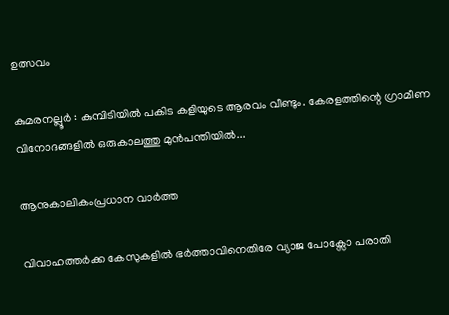ഉത്സവം

കുമരനല്ലൂർ : കുമ്പിടിയിൽ പകിട കളിയുടെ ആരവം വീണ്ടും. കേരളത്തിന്റെ ഗ്രാമീണ വിനോദങ്ങളിൽ ഒരുകാലത്തു മുൻപന്തിയിൽ...

ആനുകാലികംപ്രധാന വാർത്ത

വിവാഹത്തർക്ക കേസുകളിൽ ഭർത്താവിനെതിരേ വ്യാജ പോക്സോ പരാതി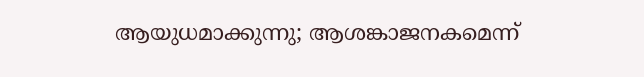ആയുധമാക്കുന്നു; ആശങ്കാജനകമെന്ന്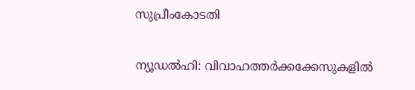സുപ്രീംകോടതി

ന്യൂഡൽഹി: വിവാഹത്തർക്കക്കേസുകളിൽ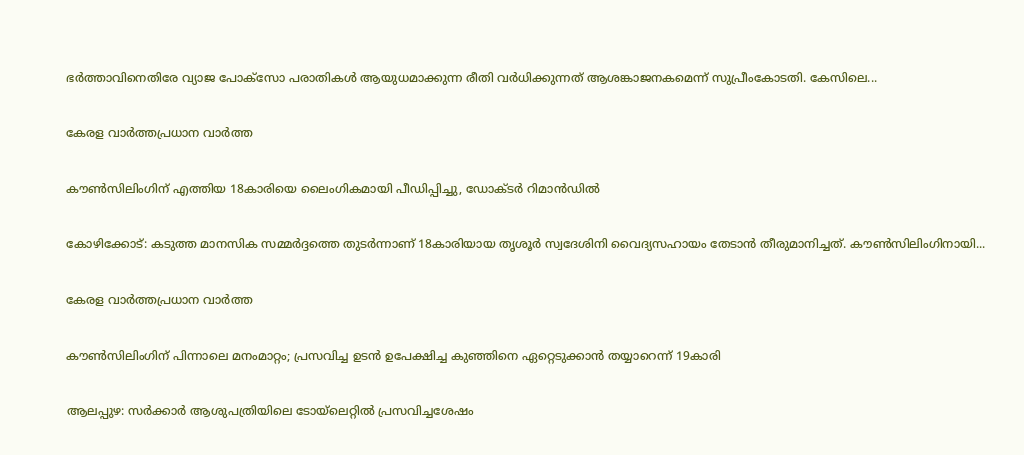ഭർത്താവിനെതിരേ വ്യാജ പോക്സോ പരാതികൾ ആയുധമാക്കുന്ന രീതി വർധിക്കുന്നത് ആശങ്കാജനകമെന്ന് സുപ്രീംകോടതി. കേസിലെ...

കേരള വാർത്തപ്രധാന വാർത്ത

കൗണ്‍സിലിംഗിന് എത്തിയ 18കാരിയെ ലൈംഗികമായി പീഡിപ്പിച്ചു, ഡോക്ടര്‍ റിമാന്‍ഡില്‍

കോഴിക്കോട്: കടുത്ത മാനസിക സമ്മര്‍ദ്ദത്തെ തുടര്‍ന്നാണ് 18കാരിയായ തൃശൂര്‍ സ്വദേശിനി വൈദ്യസഹായം തേടാന്‍ തീരുമാനിച്ചത്. കൗണ്‍സിലിംഗിനായി...

കേരള വാർത്തപ്രധാന വാർത്ത

കൗൺസിലിംഗിന് പിന്നാലെ മനംമാറ്റം; പ്രസവിച്ച ഉടൻ ഉപേക്ഷിച്ച കുഞ്ഞിനെ ഏറ്റെടുക്കാൻ തയ്യാറെന്ന് 19കാരി

ആലപ്പുഴ: സർക്കാർ ആശുപത്രിയിലെ ടോയ്‌ലെറ്റിൽ പ്രസവിച്ചശേഷം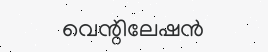വെന്റിലേഷൻ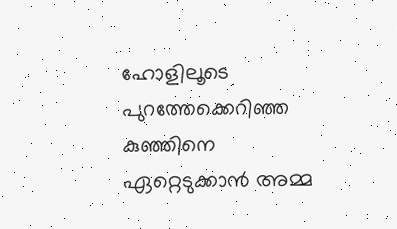ഹോളിലൂടെ പുറത്തേക്കെറിഞ്ഞ കുഞ്ഞിനെ ഏറ്റെടുക്കാൻ അമ്മ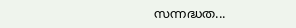സന്നദ്ധത...